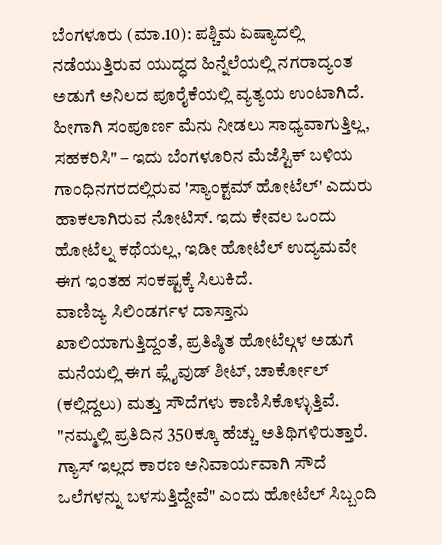ಬೆಂಗಳೂರು (ಮಾ.10): ಪಶ್ಚಿಮ ಏಷ್ಯಾದಲ್ಲಿ ನಡೆಯುತ್ತಿರುವ ಯುದ್ಧದ ಹಿನ್ನೆಲೆಯಲ್ಲಿ ನಗರಾದ್ಯಂತ ಅಡುಗೆ ಅನಿಲದ ಪೂರೈಕೆಯಲ್ಲಿ ವ್ಯತ್ಯಯ ಉಂಟಾಗಿದೆ. ಹೀಗಾಗಿ ಸಂಪೂರ್ಣ ಮೆನು ನೀಡಲು ಸಾಧ್ಯವಾಗುತ್ತಿಲ್ಲ, ಸಹಕರಿಸಿ" – ಇದು ಬೆಂಗಳೂರಿನ ಮೆಜೆಸ್ಟಿಕ್ ಬಳಿಯ ಗಾಂಧಿನಗರದಲ್ಲಿರುವ 'ಸ್ಯಾಂಕ್ಟಮ್ ಹೋಟೆಲ್' ಎದುರು ಹಾಕಲಾಗಿರುವ ನೋಟಿಸ್. ಇದು ಕೇವಲ ಒಂದು ಹೋಟೆಲ್ನ ಕಥೆಯಲ್ಲ, ಇಡೀ ಹೋಟೆಲ್ ಉದ್ಯಮವೇ ಈಗ ಇಂತಹ ಸಂಕಷ್ಟಕ್ಕೆ ಸಿಲುಕಿದೆ.
ವಾಣಿಜ್ಯ ಸಿಲಿಂಡರ್ಗಳ ದಾಸ್ತಾನು ಖಾಲಿಯಾಗುತ್ತಿದ್ದಂತೆ, ಪ್ರತಿಷ್ಠಿತ ಹೋಟೆಲ್ಗಳ ಅಡುಗೆ ಮನೆಯಲ್ಲಿ ಈಗ ಪ್ಲೈವುಡ್ ಶೀಟ್, ಚಾರ್ಕೋಲ್ (ಕಲ್ಲಿದ್ದಲು) ಮತ್ತು ಸೌದೆಗಳು ಕಾಣಿಸಿಕೊಳ್ಳುತ್ತಿವೆ. "ನಮ್ಮಲ್ಲಿ ಪ್ರತಿದಿನ 350ಕ್ಕೂ ಹೆಚ್ಚು ಅತಿಥಿಗಳಿರುತ್ತಾರೆ. ಗ್ಯಾಸ್ ಇಲ್ಲದ ಕಾರಣ ಅನಿವಾರ್ಯವಾಗಿ ಸೌದೆ ಒಲೆಗಳನ್ನು ಬಳಸುತ್ತಿದ್ದೇವೆ" ಎಂದು ಹೋಟೆಲ್ ಸಿಬ್ಬಂದಿ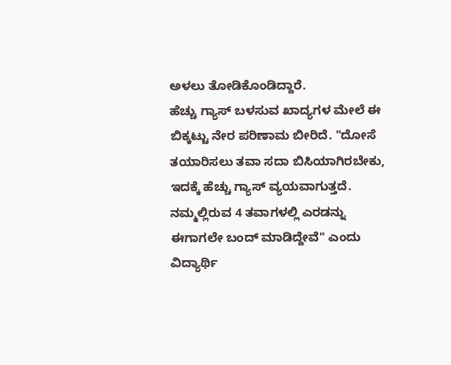ಅಳಲು ತೋಡಿಕೊಂಡಿದ್ದಾರೆ.
ಹೆಚ್ಚು ಗ್ಯಾಸ್ ಬಳಸುವ ಖಾದ್ಯಗಳ ಮೇಲೆ ಈ ಬಿಕ್ಕಟ್ಟು ನೇರ ಪರಿಣಾಮ ಬೀರಿದೆ. "ದೋಸೆ ತಯಾರಿಸಲು ತವಾ ಸದಾ ಬಿಸಿಯಾಗಿರಬೇಕು, ಇದಕ್ಕೆ ಹೆಚ್ಚು ಗ್ಯಾಸ್ ವ್ಯಯವಾಗುತ್ತದೆ. ನಮ್ಮಲ್ಲಿರುವ 4 ತವಾಗಳಲ್ಲಿ ಎರಡನ್ನು ಈಗಾಗಲೇ ಬಂದ್ ಮಾಡಿದ್ದೇವೆ" ಎಂದು ವಿದ್ಯಾರ್ಥಿ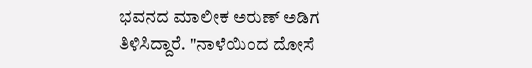ಭವನದ ಮಾಲೀಕ ಅರುಣ್ ಅಡಿಗ ತಿಳಿಸಿದ್ದಾರೆ. "ನಾಳೆಯಿಂದ ದೋಸೆ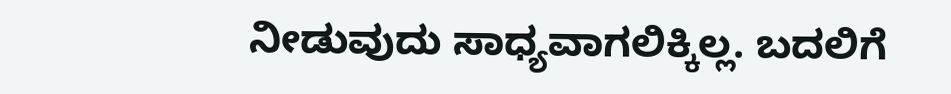ನೀಡುವುದು ಸಾಧ್ಯವಾಗಲಿಕ್ಕಿಲ್ಲ. ಬದಲಿಗೆ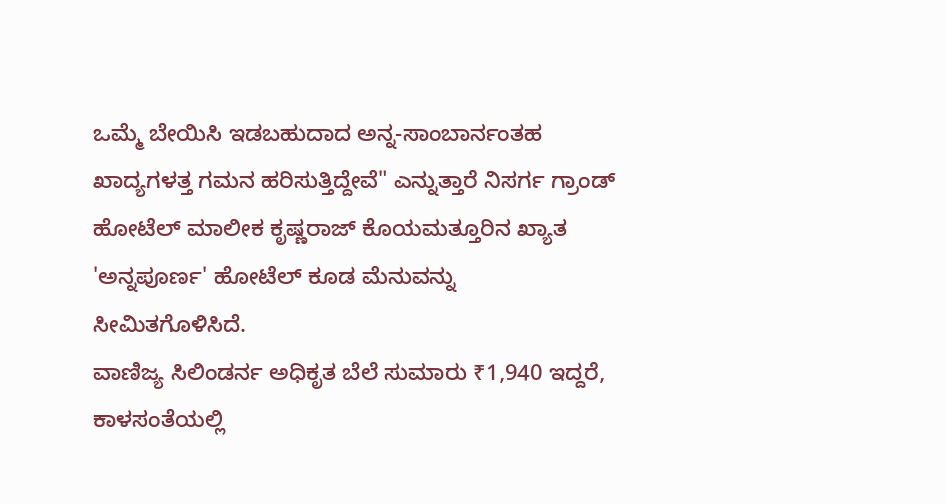ಒಮ್ಮೆ ಬೇಯಿಸಿ ಇಡಬಹುದಾದ ಅನ್ನ-ಸಾಂಬಾರ್ನಂತಹ ಖಾದ್ಯಗಳತ್ತ ಗಮನ ಹರಿಸುತ್ತಿದ್ದೇವೆ" ಎನ್ನುತ್ತಾರೆ ನಿಸರ್ಗ ಗ್ರಾಂಡ್ ಹೋಟೆಲ್ ಮಾಲೀಕ ಕೃಷ್ಣರಾಜ್ ಕೊಯಮತ್ತೂರಿನ ಖ್ಯಾತ 'ಅನ್ನಪೂರ್ಣ' ಹೋಟೆಲ್ ಕೂಡ ಮೆನುವನ್ನು ಸೀಮಿತಗೊಳಿಸಿದೆ.
ವಾಣಿಜ್ಯ ಸಿಲಿಂಡರ್ನ ಅಧಿಕೃತ ಬೆಲೆ ಸುಮಾರು ₹1,940 ಇದ್ದರೆ, ಕಾಳಸಂತೆಯಲ್ಲಿ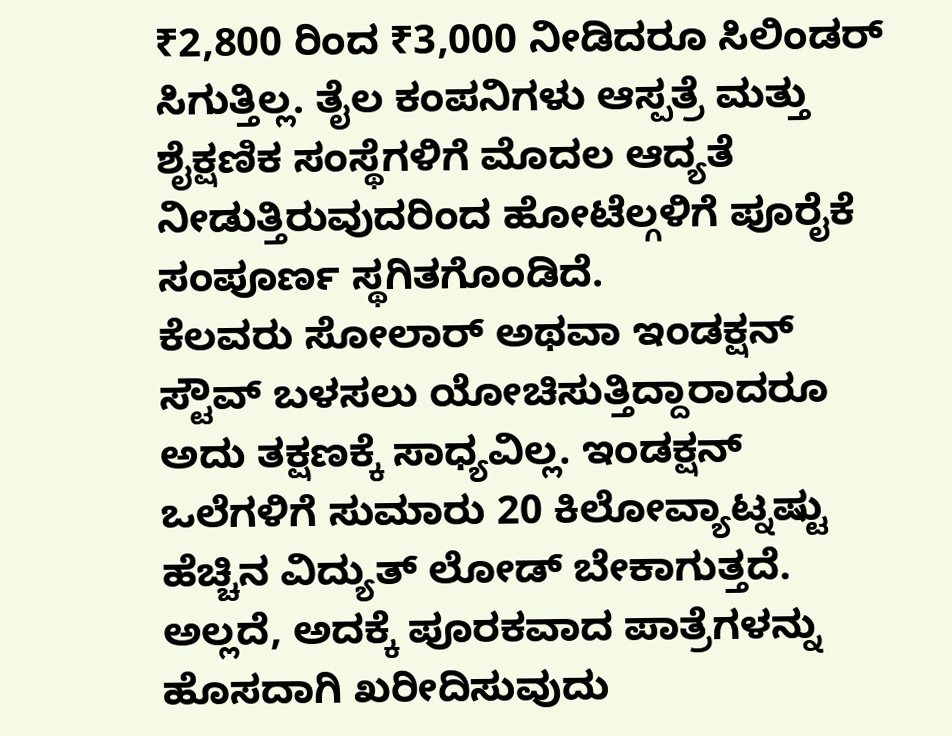₹2,800 ರಿಂದ ₹3,000 ನೀಡಿದರೂ ಸಿಲಿಂಡರ್ ಸಿಗುತ್ತಿಲ್ಲ. ತೈಲ ಕಂಪನಿಗಳು ಆಸ್ಪತ್ರೆ ಮತ್ತು ಶೈಕ್ಷಣಿಕ ಸಂಸ್ಥೆಗಳಿಗೆ ಮೊದಲ ಆದ್ಯತೆ ನೀಡುತ್ತಿರುವುದರಿಂದ ಹೋಟೆಲ್ಗಳಿಗೆ ಪೂರೈಕೆ ಸಂಪೂರ್ಣ ಸ್ಥಗಿತಗೊಂಡಿದೆ.
ಕೆಲವರು ಸೋಲಾರ್ ಅಥವಾ ಇಂಡಕ್ಷನ್ ಸ್ಟೌವ್ ಬಳಸಲು ಯೋಚಿಸುತ್ತಿದ್ದಾರಾದರೂ ಅದು ತಕ್ಷಣಕ್ಕೆ ಸಾಧ್ಯವಿಲ್ಲ. ಇಂಡಕ್ಷನ್ ಒಲೆಗಳಿಗೆ ಸುಮಾರು 20 ಕಿಲೋವ್ಯಾಟ್ನಷ್ಟು ಹೆಚ್ಚಿನ ವಿದ್ಯುತ್ ಲೋಡ್ ಬೇಕಾಗುತ್ತದೆ. ಅಲ್ಲದೆ, ಅದಕ್ಕೆ ಪೂರಕವಾದ ಪಾತ್ರೆಗಳನ್ನು ಹೊಸದಾಗಿ ಖರೀದಿಸುವುದು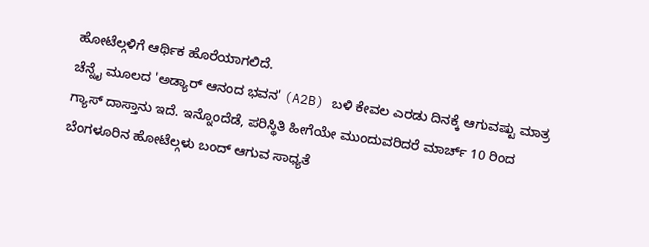ಹೋಟೆಲ್ಗಳಿಗೆ ಆರ್ಥಿಕ ಹೊರೆಯಾಗಲಿದೆ.
ಚೆನ್ನೈ ಮೂಲದ 'ಅಡ್ಯಾರ್ ಆನಂದ ಭವನ' (A2B) ಬಳಿ ಕೇವಲ ಎರಡು ದಿನಕ್ಕೆ ಆಗುವಷ್ಟು ಮಾತ್ರ ಗ್ಯಾಸ್ ದಾಸ್ತಾನು ಇದೆ. ಇನ್ನೊಂದೆಡೆ, ಪರಿಸ್ಥಿತಿ ಹೀಗೆಯೇ ಮುಂದುವರಿದರೆ ಮಾರ್ಚ್ 10 ರಿಂದ ಬೆಂಗಳೂರಿನ ಹೋಟೆಲ್ಗಳು ಬಂದ್ ಆಗುವ ಸಾಧ್ಯತೆ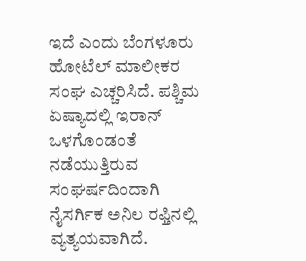ಇದೆ ಎಂದು ಬೆಂಗಳೂರು ಹೋಟೆಲ್ ಮಾಲೀಕರ ಸಂಘ ಎಚ್ಚರಿಸಿದೆ. ಪಶ್ಚಿಮ ಏಷ್ಯಾದಲ್ಲಿ ಇರಾನ್ ಒಳಗೊಂಡಂತೆ ನಡೆಯುತ್ತಿರುವ ಸಂಘರ್ಷದಿಂದಾಗಿ ನೈಸರ್ಗಿಕ ಅನಿಲ ರಫ್ತಿನಲ್ಲಿ ವ್ಯತ್ಯಯವಾಗಿದೆ.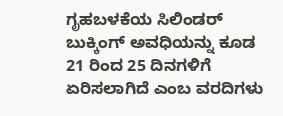ಗೃಹಬಳಕೆಯ ಸಿಲಿಂಡರ್ ಬುಕ್ಕಿಂಗ್ ಅವಧಿಯನ್ನು ಕೂಡ 21 ರಿಂದ 25 ದಿನಗಳಿಗೆ ಏರಿಸಲಾಗಿದೆ ಎಂಬ ವರದಿಗಳು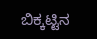ಬಿಕ್ಕಟ್ಟಿನ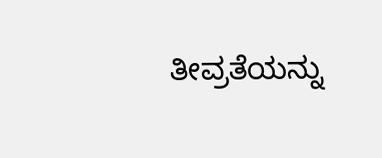ತೀವ್ರತೆಯನ್ನು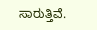ಸಾರುತ್ತಿವೆ.